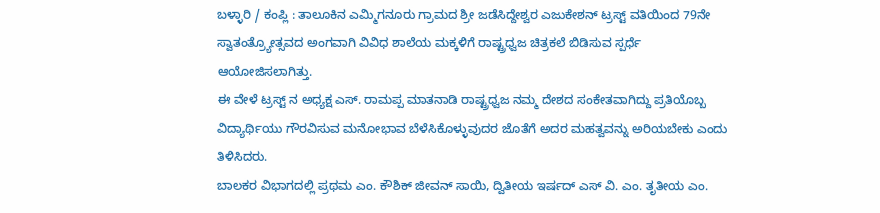ಬಳ್ಳಾರಿ / ಕಂಪ್ಲಿ : ತಾಲೂಕಿನ ಎಮ್ಮಿಗನೂರು ಗ್ರಾಮದ ಶ್ರೀ ಜಡೆಸಿದ್ದೇಶ್ವರ ಎಜುಕೇಶನ್ ಟ್ರಸ್ಟ್ ವತಿಯಿಂದ 79ನೇ ಸ್ವಾತಂತ್ರ್ಯೋತ್ಸವದ ಅಂಗವಾಗಿ ವಿವಿಧ ಶಾಲೆಯ ಮಕ್ಕಳಿಗೆ ರಾಷ್ಟ್ರಧ್ವಜ ಚಿತ್ರಕಲೆ ಬಿಡಿಸುವ ಸ್ಪರ್ಧೆ ಆಯೋಜಿಸಲಾಗಿತ್ತು.
ಈ ವೇಳೆ ಟ್ರಸ್ಟ್ ನ ಅಧ್ಯಕ್ಷ ಎಸ್. ರಾಮಪ್ಪ ಮಾತನಾಡಿ ರಾಷ್ಟ್ರಧ್ವಜ ನಮ್ಮ ದೇಶದ ಸಂಕೇತವಾಗಿದ್ದು ಪ್ರತಿಯೊಬ್ಬ ವಿದ್ಯಾರ್ಥಿಯು ಗೌರವಿಸುವ ಮನೋಭಾವ ಬೆಳೆಸಿಕೊಳ್ಳುವುದರ ಜೊತೆಗೆ ಅದರ ಮಹತ್ವವನ್ನು ಅರಿಯಬೇಕು ಎಂದು ತಿಳಿಸಿದರು.
ಬಾಲಕರ ವಿಭಾಗದಲ್ಲಿ ಪ್ರಥಮ ಎಂ. ಕೌಶಿಕ್ ಜೀವನ್ ಸಾಯಿ, ದ್ವಿತೀಯ ಇರ್ಷದ್ ಎಸ್ ವಿ. ಎಂ. ತೃತೀಯ ಎಂ.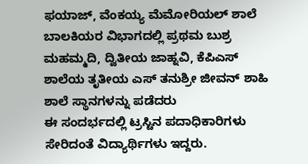ಫಯಾಜ್, ವೆಂಕಯ್ಯ ಮೆಮೋರಿಯಲ್ ಶಾಲೆ ಬಾಲಕಿಯರ ವಿಭಾಗದಲ್ಲಿ ಪ್ರಥಮ ಬುಶ್ರ ಮಹಮ್ಮದಿ, ದ್ವಿತೀಯ ಜಾಹ್ನವಿ, ಕೆಪಿಎಸ್ ಶಾಲೆಯ ತೃತೀಯ ಎಸ್ ತನುಶ್ರೀ ಜೀವನ್ ಶಾಹಿ ಶಾಲೆ ಸ್ಥಾನಗಳನ್ನು ಪಡೆದರು
ಈ ಸಂದರ್ಭದಲ್ಲಿ ಟ್ರಸ್ಟಿನ ಪದಾಧಿಕಾರಿಗಳು ಸೇರಿದಂತೆ ವಿದ್ಯಾರ್ಥಿಗಳು ಇದ್ದರು.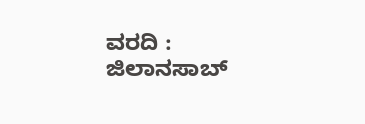ವರದಿ : ಜಿಲಾನಸಾಬ್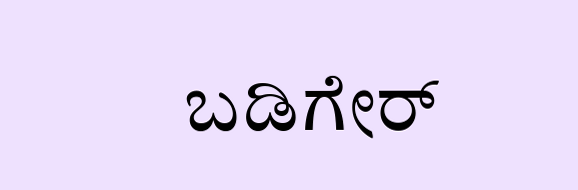ಬಡಿಗೇರ್